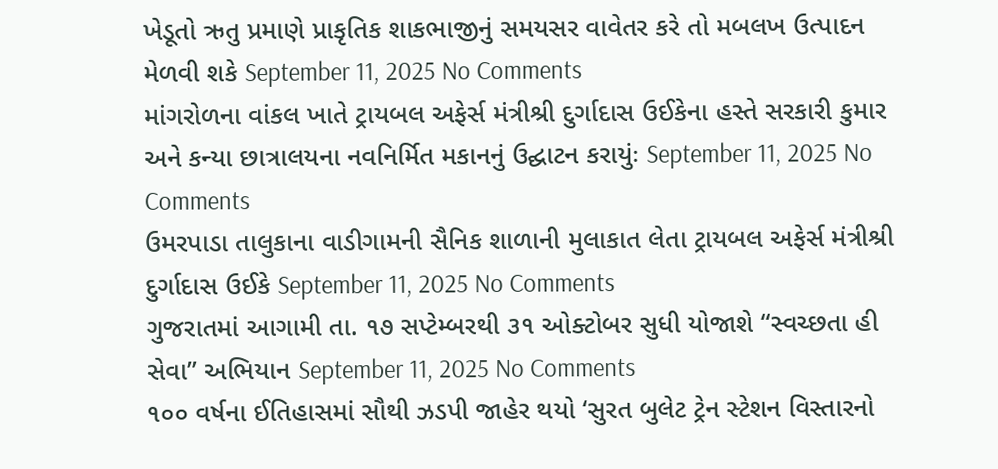ખેડૂતો ઋતુ પ્રમાણે પ્રાકૃતિક શાકભાજીનું સમયસર વાવેતર કરે તો મબલખ ઉત્પાદન મેળવી શકે September 11, 2025 No Comments
માંગરોળના વાંકલ ખાતે ટ્રાયબલ અફેર્સ મંત્રીશ્રી દુર્ગાદાસ ઉઈકેના હસ્તે સરકારી કુમાર અને કન્યા છાત્રાલયના નવનિર્મિત મકાનનું ઉદ્ઘાટન કરાયુંઃ September 11, 2025 No Comments
ઉમરપાડા તાલુકાના વાડીગામની સૈનિક શાળાની મુલાકાત લેતા ટ્રાયબલ અફેર્સ મંત્રીશ્રી દુર્ગાદાસ ઉઈકે September 11, 2025 No Comments
ગુજરાતમાં આગામી તા. ૧૭ સપ્ટેમ્બરથી ૩૧ ઓક્ટોબર સુધી યોજાશે “સ્વચ્છતા હી સેવા” અભિયાન September 11, 2025 No Comments
૧૦૦ વર્ષના ઈતિહાસમાં સૌથી ઝડપી જાહેર થયો ‘સુરત બુલેટ ટ્રેન સ્ટેશન વિસ્તારનો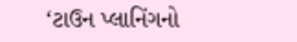‘ટાઉન પ્લાનિંગનો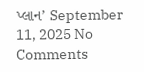પ્લાન’ September 11, 2025 No Comments